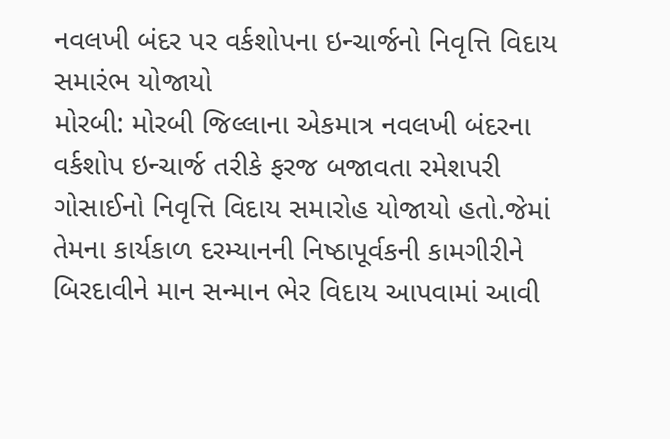નવલખી બંદર પર વર્કશોપના ઇન્ચાર્જનો નિવૃત્તિ વિદાય સમારંભ યોજાયો
મોરબી: મોરબી જિલ્લાના એકમાત્ર નવલખી બંદરના વર્કશોપ ઇન્ચાર્જ તરીકે ફરજ બજાવતા રમેશપરી ગોસાઈનો નિવૃત્તિ વિદાય સમારોહ યોજાયો હતો.જેમાં તેમના કાર્યકાળ દરમ્યાનની નિષ્ઠાપૂર્વકની કામગીરીને બિરદાવીને માન સન્માન ભેર વિદાય આપવામાં આવી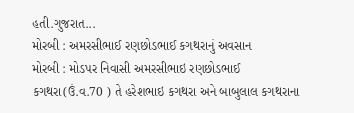હતી.ગુજરાત...
મોરબી : અમરસીભાઈ રણછોડભાઈ કગથરાનું અવસાન
મોરબી : મોડપર નિવાસી અમરસીભાઇ રણછોડભાઈ કગથરા(ઉં.વ.70 ) તે હરેશભાઇ કગથરા અને બાબુલાલ કગથરાના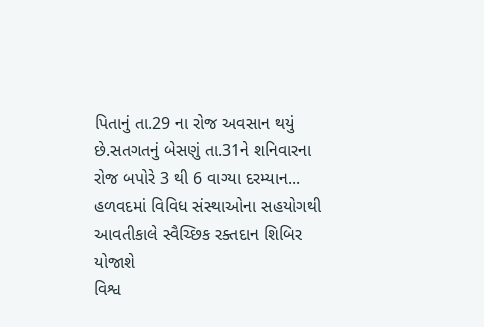પિતાનું તા.29 ના રોજ અવસાન થયું છે.સતગતનું બેસણું તા.31ને શનિવારના રોજ બપોરે 3 થી 6 વાગ્યા દરમ્યાન...
હળવદમાં વિવિધ સંસ્થાઓના સહયોગથી આવતીકાલે સ્વૈચ્છિક રક્તદાન શિબિર યોજાશે
વિશ્વ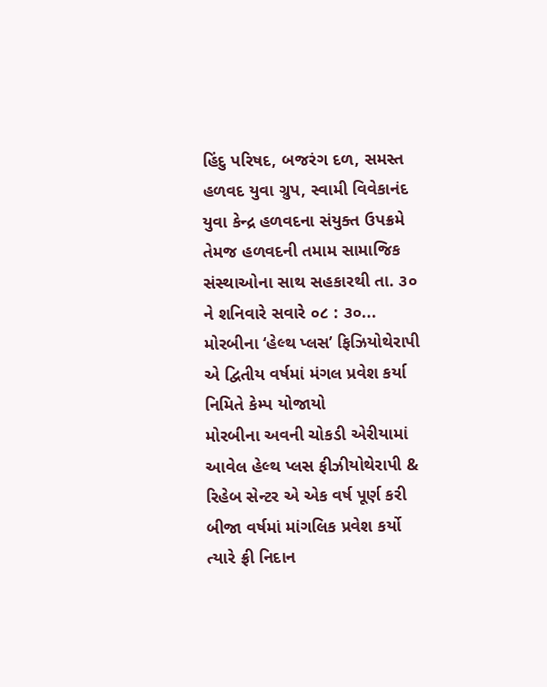હિંદુ પરિષદ, બજરંગ દળ, સમસ્ત હળવદ યુવા ગ્રુપ, સ્વામી વિવેકાનંદ યુવા કેન્દ્ર હળવદના સંયુક્ત ઉપક્રમે તેમજ હળવદની તમામ સામાજિક સંસ્થાઓના સાથ સહકારથી તા. ૩૦ ને શનિવારે સવારે ૦૮ : ૩૦...
મોરબીના ‘હેલ્થ પ્લસ’ ફિઝિયોથેરાપી એ દ્વિતીય વર્ષમાં મંગલ પ્રવેશ કર્યા નિમિતે કેમ્પ યોજાયો
મોરબીના અવની ચોકડી એરીયામાં આવેલ હેલ્થ પ્લસ ફીઝીયોથેરાપી & રિહેબ સેન્ટર એ એક વર્ષ પૂર્ણ કરી બીજા વર્ષમાં માંગલિક પ્રવેશ કર્યો ત્યારે ફ્રી નિદાન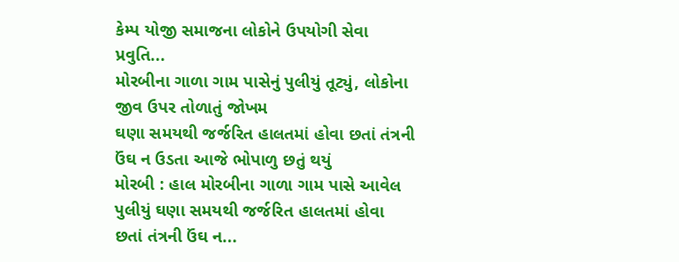કેમ્પ યોજી સમાજના લોકોને ઉપયોગી સેવા પ્રવુતિ...
મોરબીના ગાળા ગામ પાસેનું પુલીયું તૂટ્યું, લોકોના જીવ ઉપર તોળાતું જોખમ
ઘણા સમયથી જર્જરિત હાલતમાં હોવા છતાં તંત્રની ઉંઘ ન ઉડતા આજે ભોપાળુ છતું થયું
મોરબી : હાલ મોરબીના ગાળા ગામ પાસે આવેલ પુલીયું ઘણા સમયથી જર્જરિત હાલતમાં હોવા છતાં તંત્રની ઉંઘ ન...